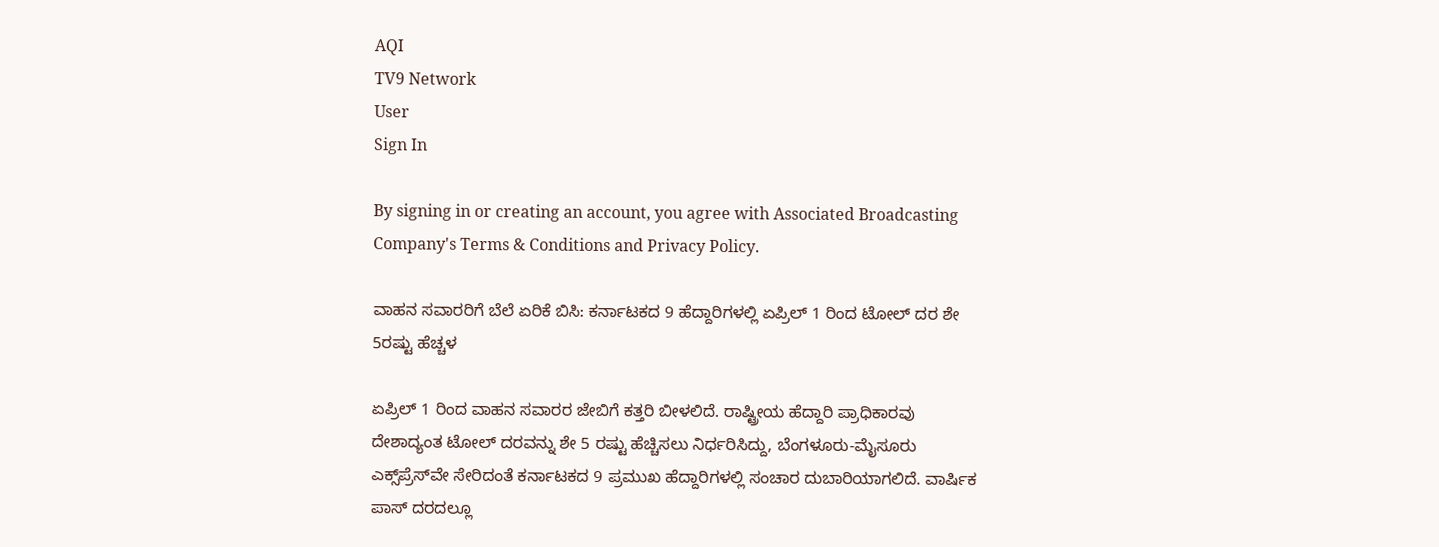AQI
TV9 Network
User
Sign In

By signing in or creating an account, you agree with Associated Broadcasting Company's Terms & Conditions and Privacy Policy.

ವಾಹನ ಸವಾರರಿಗೆ ಬೆಲೆ ಏರಿಕೆ ಬಿಸಿ: ಕರ್ನಾಟಕದ 9 ಹೆದ್ದಾರಿಗಳಲ್ಲಿ ಏಪ್ರಿಲ್ 1 ರಿಂದ ಟೋಲ್ ದರ ಶೇ 5ರಷ್ಟು ಹೆಚ್ಚಳ

ಏಪ್ರಿಲ್ 1 ರಿಂದ ವಾಹನ ಸವಾರರ ಜೇಬಿಗೆ ಕತ್ತರಿ ಬೀಳಲಿದೆ. ರಾಷ್ಟ್ರೀಯ ಹೆದ್ದಾರಿ ಪ್ರಾಧಿಕಾರವು ದೇಶಾದ್ಯಂತ ಟೋಲ್ ದರವನ್ನು ಶೇ 5 ರಷ್ಟು ಹೆಚ್ಚಿಸಲು ನಿರ್ಧರಿಸಿದ್ದು, ಬೆಂಗಳೂರು-ಮೈಸೂರು ಎಕ್ಸ್‌ಪ್ರೆಸ್‌ವೇ ಸೇರಿದಂತೆ ಕರ್ನಾಟಕದ 9 ಪ್ರಮುಖ ಹೆದ್ದಾರಿಗಳಲ್ಲಿ ಸಂಚಾರ ದುಬಾರಿಯಾಗಲಿದೆ. ವಾರ್ಷಿಕ ಪಾಸ್ ದರದಲ್ಲೂ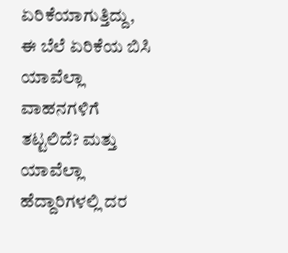ಏರಿಕೆಯಾಗುತ್ತಿದ್ದು, ಈ ಬೆಲೆ ಏರಿಕೆಯ ಬಿಸಿ ಯಾವೆಲ್ಲಾ ವಾಹನಗಳಿಗೆ ತಟ್ಟಲಿದೆ? ಮತ್ತು ಯಾವೆಲ್ಲಾ ಹೆದ್ದಾರಿಗಳಲ್ಲಿ ದರ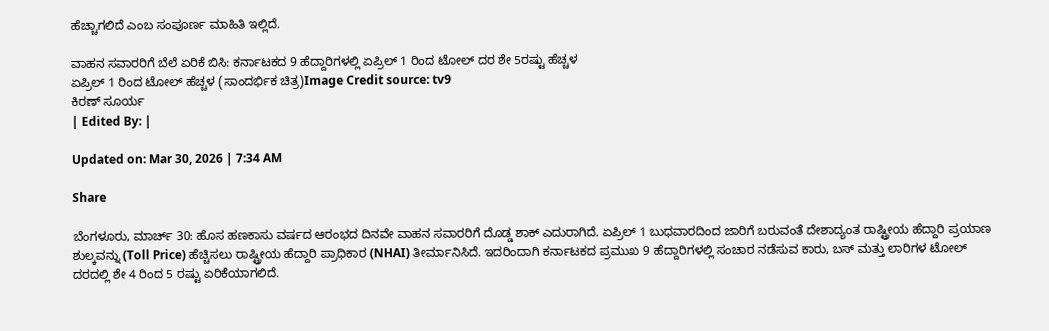ಹೆಚ್ಚಾಗಲಿದೆ ಎಂಬ ಸಂಪೂರ್ಣ ಮಾಹಿತಿ ಇಲ್ಲಿದೆ.

ವಾಹನ ಸವಾರರಿಗೆ ಬೆಲೆ ಏರಿಕೆ ಬಿಸಿ: ಕರ್ನಾಟಕದ 9 ಹೆದ್ದಾರಿಗಳಲ್ಲಿ ಏಪ್ರಿಲ್ 1 ರಿಂದ ಟೋಲ್ ದರ ಶೇ 5ರಷ್ಟು ಹೆಚ್ಚಳ
ಏಪ್ರಿಲ್ 1 ರಿಂದ ಟೋಲ್ ಹೆಚ್ಚಳ (ಸಾಂದರ್ಭಿಕ ಚಿತ್ರ)Image Credit source: tv9
ಕಿರಣ್ ಸೂರ್ಯ
| Edited By: |

Updated on: Mar 30, 2026 | 7:34 AM

Share

ಬೆಂಗಳೂರು, ಮಾರ್ಚ್ 30: ಹೊಸ ಹಣಕಾಸು ವರ್ಷದ ಆರಂಭದ ದಿನವೇ ವಾಹನ ಸವಾರರಿಗೆ ದೊಡ್ಡ ಶಾಕ್ ಎದುರಾಗಿದೆ. ಏಪ್ರಿಲ್ 1 ಬುಧವಾರದಿಂದ ಜಾರಿಗೆ ಬರುವಂತೆ ದೇಶಾದ್ಯಂತ ರಾಷ್ಟ್ರೀಯ ಹೆದ್ದಾರಿ ಪ್ರಯಾಣ ಶುಲ್ಕವನ್ನು (Toll Price) ಹೆಚ್ಚಿಸಲು ರಾಷ್ಟ್ರೀಯ ಹೆದ್ದಾರಿ ಪ್ರಾಧಿಕಾರ (NHAI) ತೀರ್ಮಾನಿಸಿದೆ. ಇದರಿಂದಾಗಿ ಕರ್ನಾಟಕದ ಪ್ರಮುಖ 9 ಹೆದ್ದಾರಿಗಳಲ್ಲಿ ಸಂಚಾರ ನಡೆಸುವ ಕಾರು, ಬಸ್ ಮತ್ತು ಲಾರಿಗಳ ಟೋಲ್ ದರದಲ್ಲಿ ಶೇ 4 ರಿಂದ 5 ರಷ್ಟು ಏರಿಕೆಯಾಗಲಿದೆ.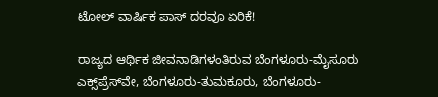ಟೋಲ್ ವಾರ್ಷಿಕ ಪಾಸ್ ದರವೂ ಏರಿಕೆ!

ರಾಜ್ಯದ ಆರ್ಥಿಕ ಜೀವನಾಡಿಗಳಂತಿರುವ ಬೆಂಗಳೂರು-ಮೈಸೂರು ಎಕ್ಸ್‌ಪ್ರೆಸ್‌ವೇ, ಬೆಂಗಳೂರು-ತುಮಕೂರು, ಬೆಂಗಳೂರು-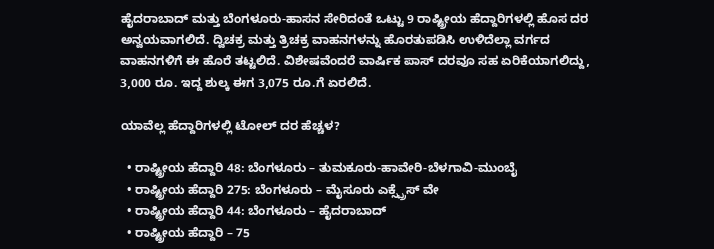ಹೈದರಾಬಾದ್ ಮತ್ತು ಬೆಂಗಳೂರು-ಹಾಸನ ಸೇರಿದಂತೆ ಒಟ್ಟು 9 ರಾಷ್ಟ್ರೀಯ ಹೆದ್ದಾರಿಗಳಲ್ಲಿ ಹೊಸ ದರ ಅನ್ವಯವಾಗಲಿದೆ. ದ್ವಿಚಕ್ರ ಮತ್ತು ತ್ರಿಚಕ್ರ ವಾಹನಗಳನ್ನು ಹೊರತುಪಡಿಸಿ ಉಳಿದೆಲ್ಲಾ ವರ್ಗದ ವಾಹನಗಳಿಗೆ ಈ ಹೊರೆ ತಟ್ಟಲಿದೆ. ವಿಶೇಷವೆಂದರೆ ವಾರ್ಷಿಕ ಪಾಸ್ ದರವೂ ಸಹ ಏರಿಕೆಯಾಗಲಿದ್ದು, 3,000 ರೂ. ಇದ್ದ ಶುಲ್ಕ ಈಗ 3,075 ರೂ.ಗೆ ಏರಲಿದೆ.

ಯಾವೆಲ್ಲ ಹೆದ್ದಾರಿಗಳಲ್ಲಿ ಟೋಲ್ ದರ ಹೆಚ್ಚಳ?

  • ರಾಷ್ಟ್ರೀಯ ಹೆದ್ದಾರಿ 48: ಬೆಂಗಳೂರು – ತುಮಕೂರು-ಹಾವೇರಿ-ಬೆಳಗಾವಿ-ಮುಂಬೈ
  • ರಾಷ್ಟ್ರೀಯ ಹೆದ್ದಾರಿ 275: ಬೆಂಗಳೂರು – ಮೈಸೂರು ಎಕ್ಸ್ಪ್ರೆಸ್ ವೇ
  • ರಾಷ್ಟ್ರೀಯ ಹೆದ್ದಾರಿ 44: ಬೆಂಗಳೂರು – ಹೈದರಾಬಾದ್
  • ರಾಷ್ಟ್ರೀಯ ಹೆದ್ದಾರಿ – 75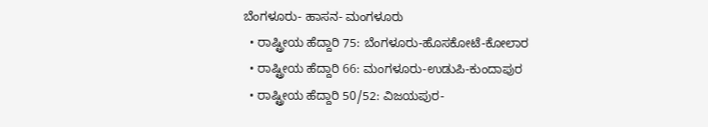ಬೆಂಗಳೂರು- ಹಾಸನ- ಮಂಗಳೂರು
  • ರಾಷ್ಟ್ರೀಯ ಹೆದ್ದಾರಿ 75: ಬೆಂಗಳೂರು-ಹೊಸಕೋಟೆ-ಕೋಲಾರ
  • ರಾಷ್ಟ್ರೀಯ ಹೆದ್ದಾರಿ 66: ಮಂಗಳೂರು-ಉಡುಪಿ-ಕುಂದಾಪುರ
  • ರಾಷ್ಟ್ರೀಯ ಹೆದ್ದಾರಿ 50/52: ವಿಜಯಪುರ-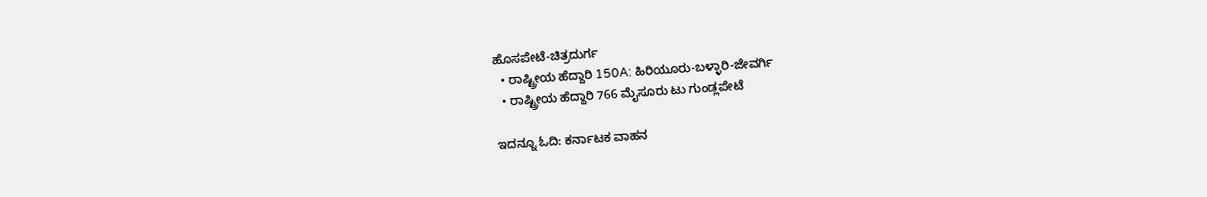ಹೊಸಪೇಟೆ-ಚಿತ್ರದುರ್ಗ
  • ರಾಷ್ಟ್ರೀಯ ಹೆದ್ದಾರಿ 150A: ಹಿರಿಯೂರು-ಬಳ್ಳಾರಿ-ಜೇವರ್ಗಿ
  • ರಾಷ್ಟ್ರೀಯ ಹೆದ್ದಾರಿ 766 ಮೈಸೂರು ಟು ಗುಂಡ್ಲಪೇಟೆ

ಇದನ್ನೂ ಓದಿ: ಕರ್ನಾಟಕ ವಾಹನ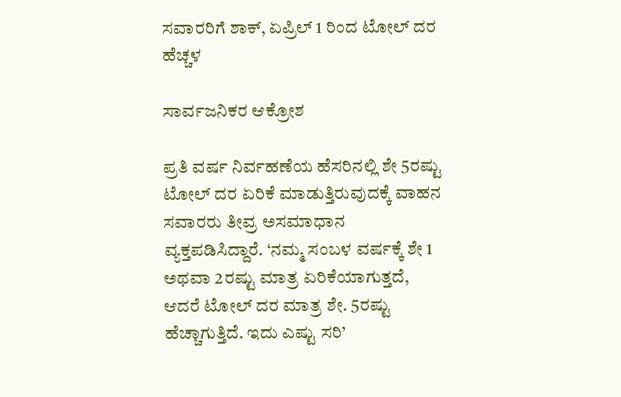ಸವಾರರಿಗೆ ಶಾಕ್, ಏಪ್ರಿಲ್ 1 ರಿಂದ ಟೋಲ್ ದರ ಹೆಚ್ಚಳ

ಸಾರ್ವಜನಿಕರ ಆಕ್ರೋಶ

ಪ್ರತಿ ವರ್ಷ ನಿರ್ವಹಣೆಯ ಹೆಸರಿನಲ್ಲಿ ಶೇ 5ರಷ್ಟು ಟೋಲ್ ದರ ಏರಿಕೆ ಮಾಡುತ್ತಿರುವುದಕ್ಕೆ ವಾಹನ ಸವಾರರು ತೀವ್ರ ಅಸಮಾಧಾನ ವ್ಯಕ್ತಪಡಿಸಿದ್ದಾರೆ. ‘ನಮ್ಮ ಸಂಬಳ ವರ್ಷಕ್ಕೆ ಶೇ 1 ಅಥವಾ 2ರಷ್ಟು ಮಾತ್ರ ಏರಿಕೆಯಾಗುತ್ತದೆ, ಆದರೆ ಟೋಲ್ ದರ ಮಾತ್ರ ಶೇ. 5ರಷ್ಟು ಹೆಚ್ಚಾಗುತ್ತಿದೆ. ಇದು ಎಷ್ಟು ಸರಿ’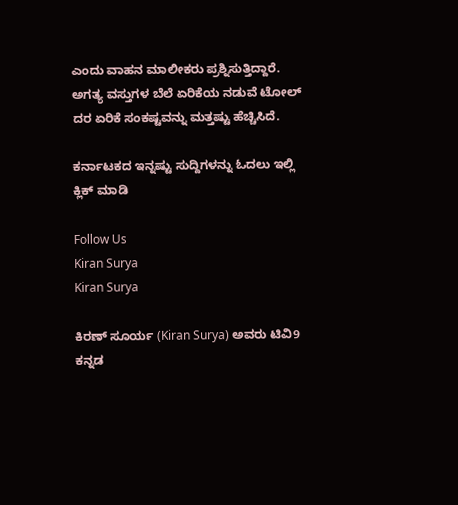ಎಂದು ವಾಹನ ಮಾಲೀಕರು ಪ್ರಶ್ನಿಸುತ್ತಿದ್ದಾರೆ. ಅಗತ್ಯ ವಸ್ತುಗಳ ಬೆಲೆ ಏರಿಕೆಯ ನಡುವೆ ಟೋಲ್ ದರ ಏರಿಕೆ ಸಂಕಷ್ಟವನ್ನು ಮತ್ತಷ್ಟು ಹೆಚ್ಚಿಸಿದೆ.

ಕರ್ನಾಟಕದ ಇನ್ನಷ್ಟು ಸುದ್ದಿಗಳನ್ನು ಓದಲು ಇಲ್ಲಿ ಕ್ಲಿಕ್ ಮಾಡಿ

Follow Us
Kiran Surya
Kiran Surya

ಕಿರಣ್ ಸೂರ್ಯ (Kiran Surya) ಅವರು ಟಿವಿ9 ಕನ್ನಡ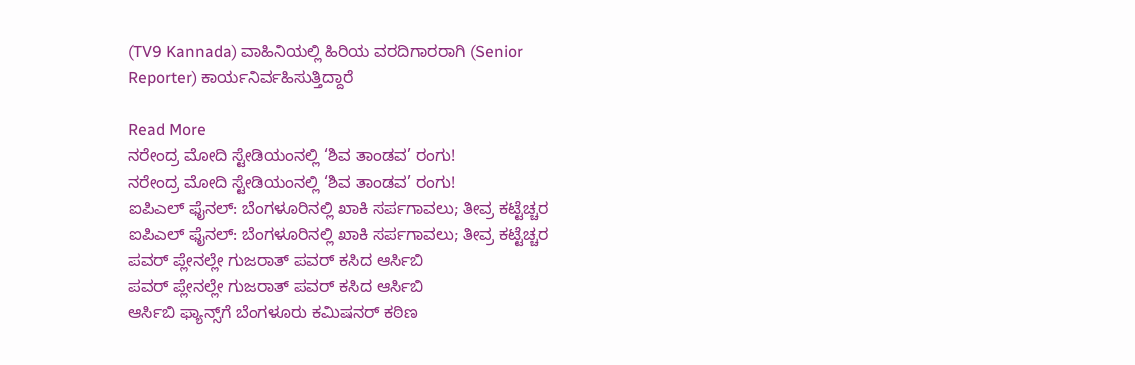(TV9 Kannada) ವಾಹಿನಿಯಲ್ಲಿ ಹಿರಿಯ ವರದಿಗಾರರಾಗಿ (Senior Reporter) ಕಾರ್ಯನಿರ್ವಹಿಸುತ್ತಿದ್ದಾರೆ

Read More
ನರೇಂದ್ರ ಮೋದಿ ಸ್ಟೇಡಿಯಂನಲ್ಲಿ ‘ಶಿವ ತಾಂಡವ’ ರಂಗು!
ನರೇಂದ್ರ ಮೋದಿ ಸ್ಟೇಡಿಯಂನಲ್ಲಿ ‘ಶಿವ ತಾಂಡವ’ ರಂಗು!
ಐಪಿಎಲ್ ಫೈನಲ್: ಬೆಂಗಳೂರಿನಲ್ಲಿ ಖಾಕಿ ಸರ್ಪಗಾವಲು; ತೀವ್ರ ಕಟ್ಟೆಚ್ಚರ
ಐಪಿಎಲ್ ಫೈನಲ್: ಬೆಂಗಳೂರಿನಲ್ಲಿ ಖಾಕಿ ಸರ್ಪಗಾವಲು; ತೀವ್ರ ಕಟ್ಟೆಚ್ಚರ
ಪವರ್ ಪ್ಲೇನಲ್ಲೇ ಗುಜರಾತ್ ಪವರ್ ಕಸಿದ ಆರ್ಸಿಬಿ
ಪವರ್ ಪ್ಲೇನಲ್ಲೇ ಗುಜರಾತ್ ಪವರ್ ಕಸಿದ ಆರ್ಸಿಬಿ
ಆರ್ಸಿಬಿ ಫ್ಯಾನ್ಸ್‌ಗೆ ಬೆಂಗಳೂರು ಕಮಿಷನರ್ ಕಠಿಣ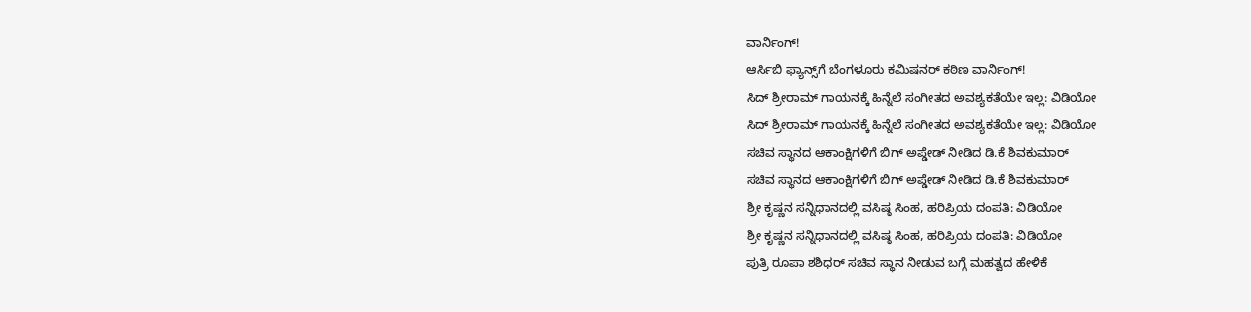ವಾರ್ನಿಂಗ್!
ಆರ್ಸಿಬಿ ಫ್ಯಾನ್ಸ್‌ಗೆ ಬೆಂಗಳೂರು ಕಮಿಷನರ್ ಕಠಿಣ ವಾರ್ನಿಂಗ್!
ಸಿದ್ ಶ್ರೀರಾಮ್ ಗಾಯನಕ್ಕೆ ಹಿನ್ನೆಲೆ ಸಂಗೀತದ ಅವಶ್ಯಕತೆಯೇ ಇಲ್ಲ: ವಿಡಿಯೋ
ಸಿದ್ ಶ್ರೀರಾಮ್ ಗಾಯನಕ್ಕೆ ಹಿನ್ನೆಲೆ ಸಂಗೀತದ ಅವಶ್ಯಕತೆಯೇ ಇಲ್ಲ: ವಿಡಿಯೋ
ಸಚಿವ ಸ್ಥಾನದ ಆಕಾಂಕ್ಷಿಗಳಿಗೆ ಬಿಗ್ ಅಪ್ಡೇಡ್ ನೀಡಿದ ಡಿ.ಕೆ ಶಿವಕುಮಾರ್
ಸಚಿವ ಸ್ಥಾನದ ಆಕಾಂಕ್ಷಿಗಳಿಗೆ ಬಿಗ್ ಅಪ್ಡೇಡ್ ನೀಡಿದ ಡಿ.ಕೆ ಶಿವಕುಮಾರ್
ಶ್ರೀ ಕೃಷ್ಣನ ಸನ್ನಿಧಾನದಲ್ಲಿ ವಸಿಷ್ಠ ಸಿಂಹ, ಹರಿಪ್ರಿಯ ದಂಪತಿ: ವಿಡಿಯೋ
ಶ್ರೀ ಕೃಷ್ಣನ ಸನ್ನಿಧಾನದಲ್ಲಿ ವಸಿಷ್ಠ ಸಿಂಹ, ಹರಿಪ್ರಿಯ ದಂಪತಿ: ವಿಡಿಯೋ
ಪುತ್ರಿ ರೂಪಾ ಶಶಿಧರ್ ಸಚಿವ ಸ್ಥಾನ ನೀಡುವ ಬಗ್ಗೆ ಮಹತ್ವದ ಹೇಳಿಕೆ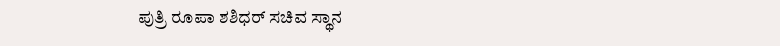ಪುತ್ರಿ ರೂಪಾ ಶಶಿಧರ್ ಸಚಿವ ಸ್ಥಾನ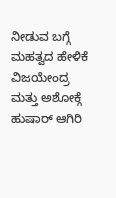ನೀಡುವ ಬಗ್ಗೆ ಮಹತ್ವದ ಹೇಳಿಕೆ
ವಿಜಯೇಂದ್ರ ಮತ್ತು ಅಶೋಕ್ಗೆ ಹುಷಾರ್ ಆಗಿರಿ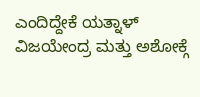ಎಂದಿದ್ದೇಕೆ ಯತ್ನಾಳ್
ವಿಜಯೇಂದ್ರ ಮತ್ತು ಅಶೋಕ್ಗೆ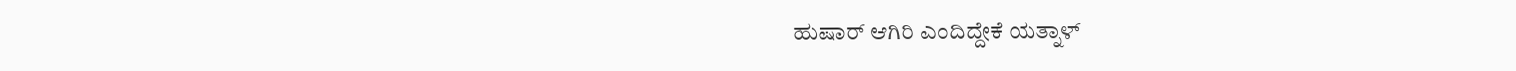ಹುಷಾರ್ ಆಗಿರಿ ಎಂದಿದ್ದೇಕೆ ಯತ್ನಾಳ್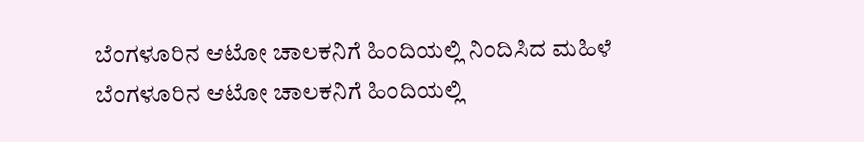ಬೆಂಗಳೂರಿನ ಆಟೋ ಚಾಲಕನಿಗೆ ಹಿಂದಿಯಲ್ಲಿ ನಿಂದಿಸಿದ ಮಹಿಳೆ
ಬೆಂಗಳೂರಿನ ಆಟೋ ಚಾಲಕನಿಗೆ ಹಿಂದಿಯಲ್ಲಿ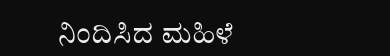ನಿಂದಿಸಿದ ಮಹಿಳೆ